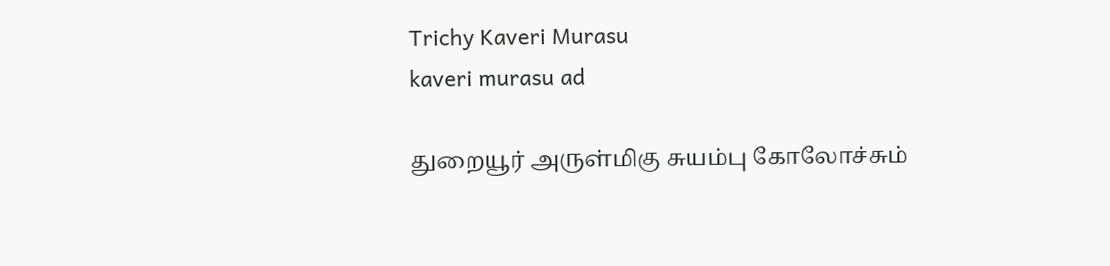Trichy Kaveri Murasu
kaveri murasu ad

துறையூர் அருள்மிகு சுயம்பு கோலோச்சும்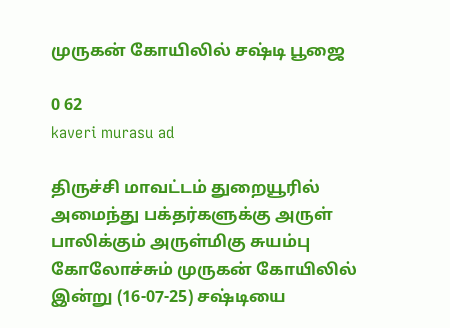முருகன் கோயிலில் சஷ்டி பூஜை

0 62
kaveri murasu ad

திருச்சி மாவட்டம் துறையூரில் அமைந்து பக்தர்களுக்கு அருள் பாலிக்கும் அருள்மிகு சுயம்பு கோலோச்சும் முருகன் கோயிலில் இன்று (16-07-25) சஷ்டியை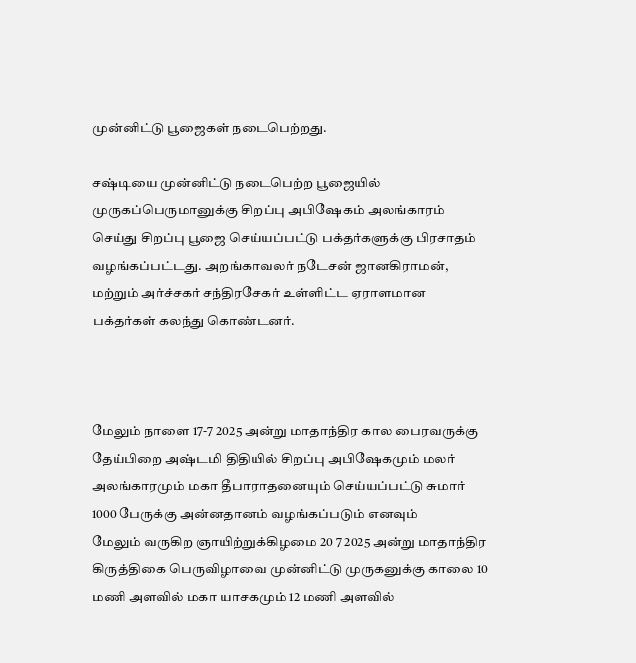முன்னிட்டு பூஜைகள் நடைபெற்றது.

சஷ்டியை முன்னிட்டு நடைபெற்ற பூஜையில் முருகப்பெருமானுக்கு சிறப்பு அபிஷேகம் அலங்காரம் செய்து சிறப்பு பூஜை செய்யப்பட்டு பக்தர்களுக்கு பிரசாதம் வழங்கப்பட்டது. அறங்காவலர் நடேசன் ஜானகிராமன், மற்றும் அர்ச்சகர் சந்திரசேகர் உள்ளிட்ட ஏராளமான பக்தர்கள் கலந்து கொண்டனர்.



மேலும் நாளை 17-7 2025 அன்று மாதாந்திர கால பைரவருக்கு தேய்பிறை அஷ்டமி திதியில் சிறப்பு அபிஷேகமும் மலர் அலங்காரமும் மகா தீபாராதனையும் செய்யப்பட்டு சுமார் 1000 பேருக்கு அன்னதானம் வழங்கப்படும் எனவும்
மேலும் வருகிற ஞாயிற்றுக்கிழமை 20 7 2025 அன்று மாதாந்திர கிருத்திகை பெருவிழாவை முன்னிட்டு முருகனுக்கு காலை 10 மணி அளவில் மகா யாசகமும் 12 மணி அளவில்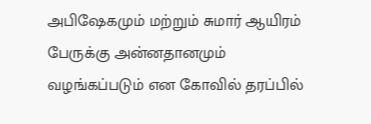அபிஷேகமும் மற்றும் சுமார் ஆயிரம் பேருக்கு அன்னதானமும் வழங்கப்படும் என கோவில் தரப்பில்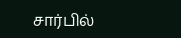சார்பில்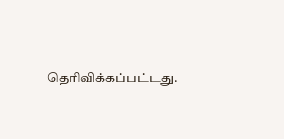தெரிவிக்கப்பட்டது.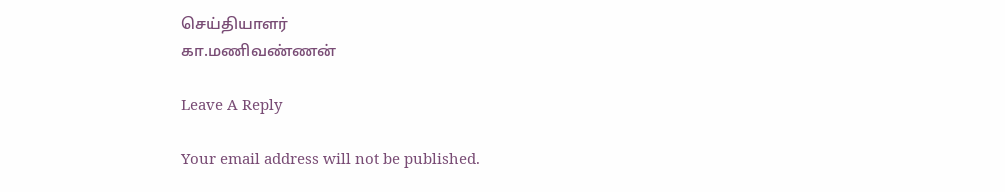செய்தியாளர்
கா.மணிவண்ணன்

Leave A Reply

Your email address will not be published.